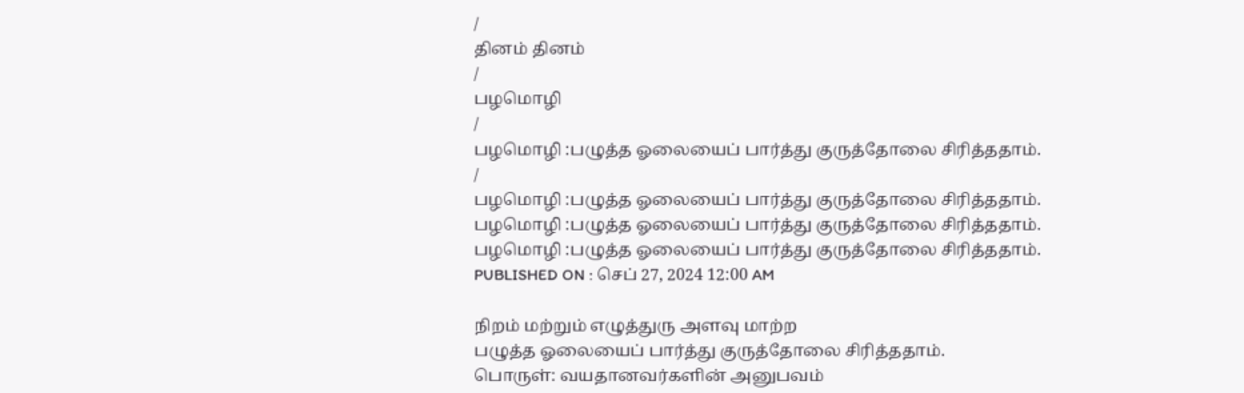/
தினம் தினம்
/
பழமொழி
/
பழமொழி :பழுத்த ஓலையைப் பார்த்து குருத்தோலை சிரித்ததாம்.
/
பழமொழி :பழுத்த ஓலையைப் பார்த்து குருத்தோலை சிரித்ததாம்.
பழமொழி :பழுத்த ஓலையைப் பார்த்து குருத்தோலை சிரித்ததாம்.
பழமொழி :பழுத்த ஓலையைப் பார்த்து குருத்தோலை சிரித்ததாம்.
PUBLISHED ON : செப் 27, 2024 12:00 AM

நிறம் மற்றும் எழுத்துரு அளவு மாற்ற
பழுத்த ஓலையைப் பார்த்து குருத்தோலை சிரித்ததாம்.
பொருள்: வயதானவர்களின் அனுபவம்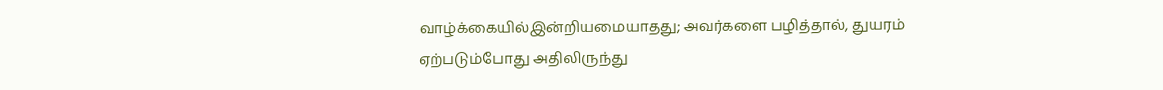வாழ்க்கையில்இன்றியமையாதது; அவர்களை பழித்தால், துயரம் ஏற்படும்போது அதிலிருந்து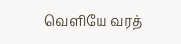வெளியே வரத்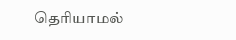தெரியாமல்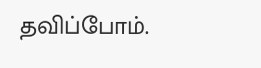தவிப்போம்.